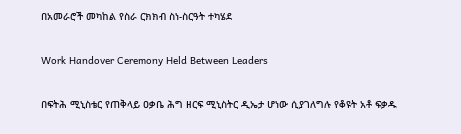በአመራሮች መካከል የስራ ርክክብ ስነ-ስርዓት ተካሄደ

Work Handover Ceremony Held Between Leaders

በፍትሕ ሚኒስቴር የጠቅላይ ዐቃቤ ሕግ ዘርፍ ሚኒስትር ዲኤታ ሆነው ሲያገለግሉ የቆዩት አቶ ፍቃዱ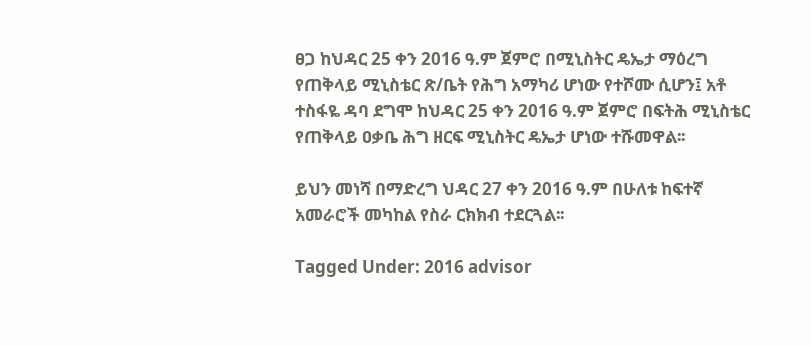ፀጋ ከህዳር 25 ቀን 2016 ዓ.ም ጀምሮ በሚኒስትር ዴኤታ ማዕረግ የጠቅላይ ሚኒስቴር ጽ/ቤት የሕግ አማካሪ ሆነው የተሾሙ ሲሆን፤ አቶ ተስፋዬ ዳባ ደግሞ ከህዳር 25 ቀን 2016 ዓ.ም ጀምሮ በፍትሕ ሚኒስቴር የጠቅላይ ዐቃቤ ሕግ ዘርፍ ሚኒስትር ዴኤታ ሆነው ተሹመዋል፡፡

ይህን መነሻ በማድረግ ህዳር 27 ቀን 2016 ዓ.ም በሁለቱ ከፍተኛ አመራሮች መካከል የስራ ርክክብ ተደርጓል፡፡

Tagged Under: 2016 advisor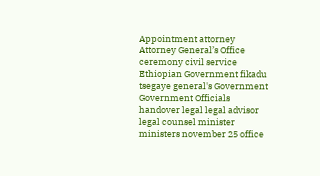Appointment attorney Attorney General’s Office ceremony civil service Ethiopian Government fikadu tsegaye general's Government Government Officials handover legal legal advisor legal counsel minister ministers november 25 office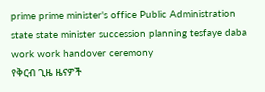prime prime minister's office Public Administration state state minister succession planning tesfaye daba work work handover ceremony
የቅርብ ጊዜ ዜናዎች